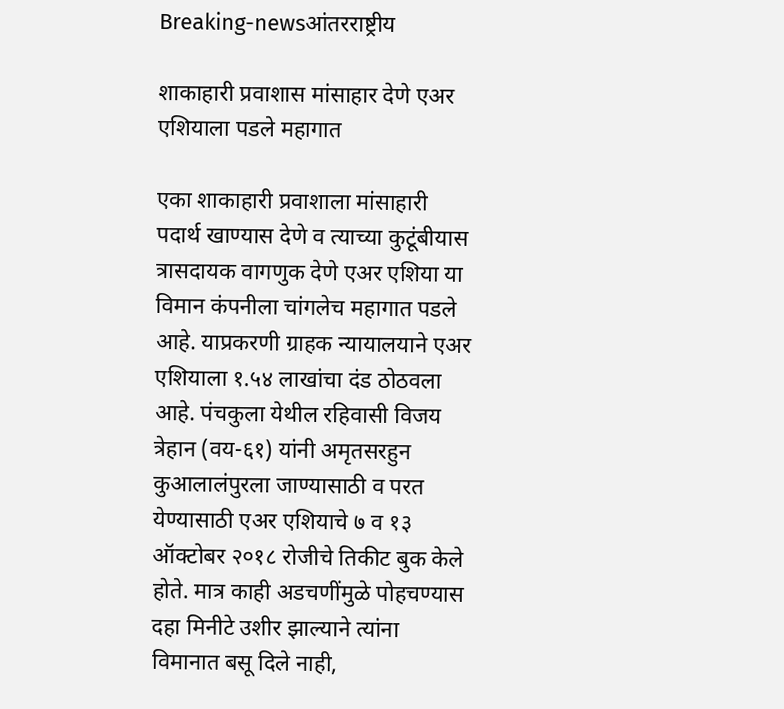Breaking-newsआंतरराष्ट्रीय

शाकाहारी प्रवाशास मांसाहार देणे एअर एशियाला पडले महागात

एका शाकाहारी प्रवाशाला मांसाहारी पदार्थ खाण्यास देणे व त्याच्या कुटूंबीयास त्रासदायक वागणुक देणे एअर एशिया या विमान कंपनीला चांगलेच महागात पडले आहे. याप्रकरणी ग्राहक न्यायालयाने एअर एशियाला १.५४ लाखांचा दंड ठोठवला आहे. पंचकुला येथील रहिवासी विजय त्रेहान (वय-६१) यांनी अमृतसरहुन कुआलालंपुरला जाण्यासाठी व परत येण्यासाठी एअर एशियाचे ७ व १३ ऑक्टोबर २०१८ रोजीचे तिकीट बुक केले होते. मात्र काही अडचणींमुळे पोहचण्यास दहा मिनीटे उशीर झाल्याने त्यांना विमानात बसू दिले नाही,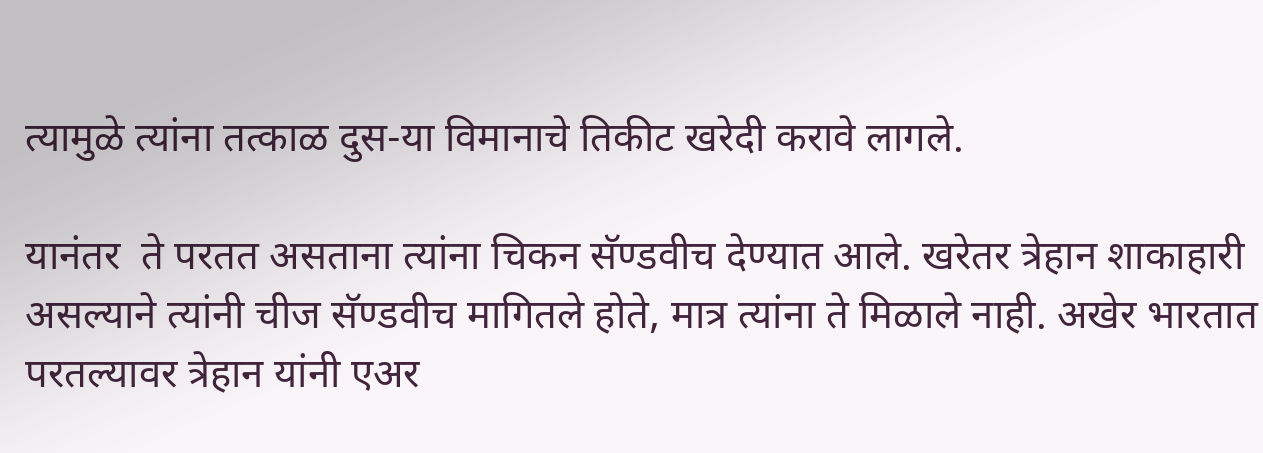त्यामुळे त्यांना तत्काळ दुस-या विमानाचे तिकीट खरेदी करावे लागले.

यानंतर  ते परतत असताना त्यांना चिकन सॅण्डवीच देण्यात आले. खरेतर त्रेहान शाकाहारी असल्याने त्यांनी चीज सॅण्डवीच मागितले होते, मात्र त्यांना ते मिळाले नाही. अखेर भारतात परतल्यावर त्रेहान यांनी एअर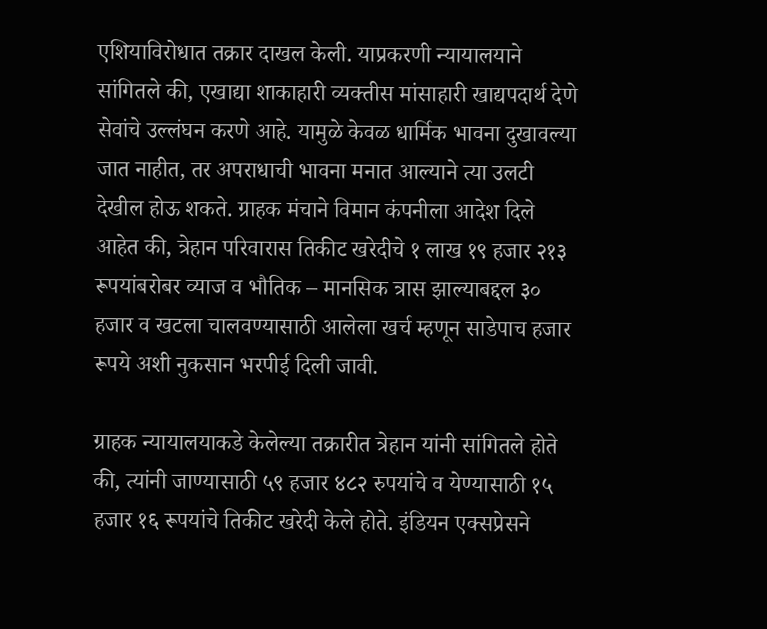एशियाविरोधात तक्रार दाखल केली. याप्रकरणी न्यायालयाने सांगितले की, एखाद्या शाकाहारी व्यक्तीस मांसाहारी खाद्यपदार्थ देणे सेवांचे उल्लंघन करणे आहे. यामुळे केवळ धार्मिक भावना दुखावल्या जात नाहीत, तर अपराधाची भावना मनात आल्याने त्या उलटी देखील होऊ शकते. ग्राहक मंचाने विमान कंपनीला आदेश दिले आहेत की, त्रेहान परिवारास तिकीट खरेदीचे १ लाख १९ हजार २१३ रूपयांबरोबर व्याज व भौतिक – मानसिक त्रास झाल्याबद्दल ३० हजार व खटला चालवण्यासाठी आलेला खर्च म्हणून साडेपाच हजार रूपये अशी नुकसान भरपीई दिली जावी.

ग्राहक न्यायालयाकडे केलेल्या तक्रारीत त्रेहान यांनी सांगितले होते की, त्यांनी जाण्यासाठी ५९ हजार ४८२ रुपयांचे व येण्यासाठी १५ हजार १६ रूपयांचे तिकीट खरेदी केले होते. इंडियन एक्सप्रेसने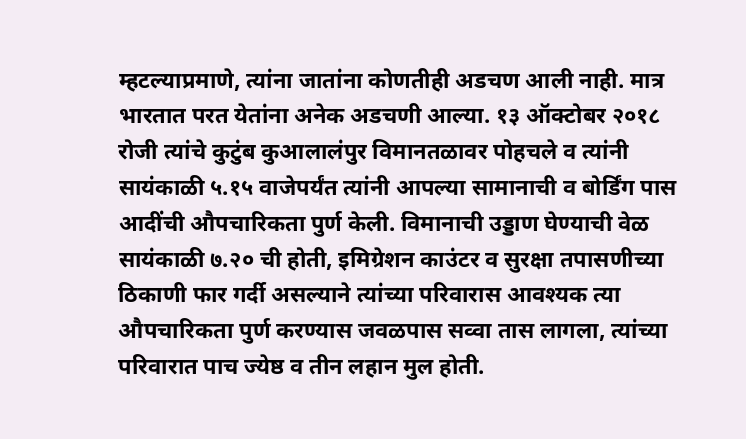म्हटल्याप्रमाणे, त्यांना जातांना कोणतीही अडचण आली नाही. मात्र भारतात परत येतांना अनेक अडचणी आल्या. १३ ऑक्टोबर २०१८ रोजी त्यांचे कुटुंब कुआलालंपुर विमानतळावर पोहचले व त्यांनी सायंकाळी ५.१५ वाजेपर्यंत त्यांनी आपल्या सामानाची व बोर्डिंग पास आदींची औपचारिकता पुर्ण केली. विमानाची उड्डाण घेण्याची वेळ सायंकाळी ७.२० ची होती, इमिग्रेशन काउंटर व सुरक्षा तपासणीच्या ठिकाणी फार गर्दी असल्याने त्यांच्या परिवारास आवश्यक त्या औपचारिकता पुर्ण करण्यास जवळपास सव्वा तास लागला, त्यांच्या परिवारात पाच ज्येष्ठ व तीन लहान मुल होती.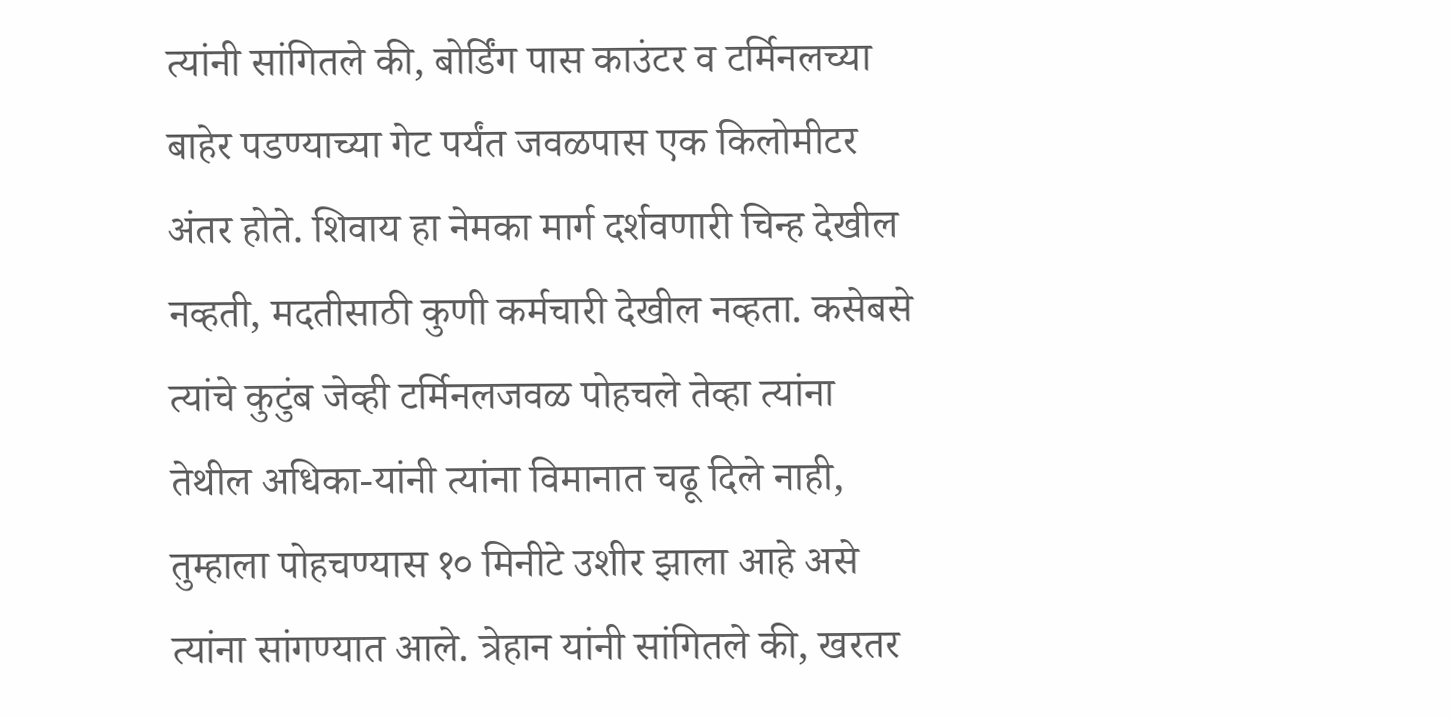त्यांनी सांगितले की, बोर्डिंग पास काउंटर व टर्मिनलच्या बाहेर पडण्याच्या गेट पर्यंत जवळपास एक किलोमीटर अंतर होते. शिवाय हा नेमका मार्ग दर्शवणारी चिन्ह देखील नव्हती, मदतीसाठी कुणी कर्मचारी देखील नव्हता. कसेबसे त्यांचे कुटुंब जेव्ही टर्मिनलजवळ पोहचले तेव्हा त्यांना तेथील अधिका-यांनी त्यांना विमानात चढू दिले नाही, तुम्हाला पोहचण्यास १० मिनीटे उशीर झाला आहे असे त्यांना सांगण्यात आले. त्रेहान यांनी सांगितले की, खरतर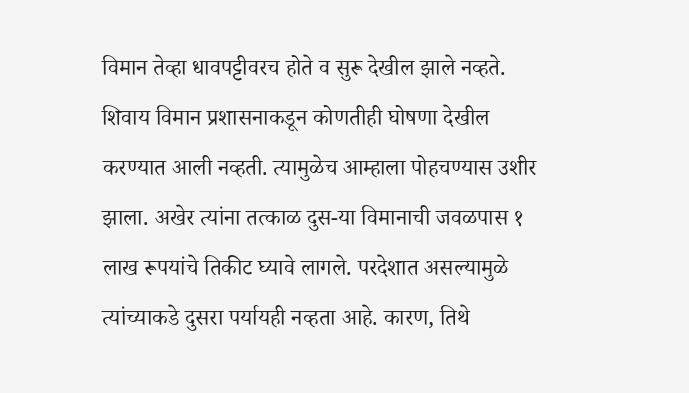विमान तेव्हा धावपट्टीवरच होते व सुरू देखील झाले नव्हते. शिवाय विमान प्रशासनाकडून कोणतीही घोषणा देखील करण्यात आली नव्हती. त्यामुळेच आम्हाला पोहचण्यास उशीर झाला. अखेर त्यांना तत्काळ दुस-या विमानाची जवळपास १ लाख रूपयांचे तिकीट घ्यावे लागले. परदेशात असल्यामुळे त्यांच्याकडे दुसरा पर्यायही नव्हता आहे. कारण, तिथे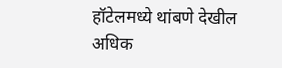हॉटेलमध्ये थांबणे देखील अधिक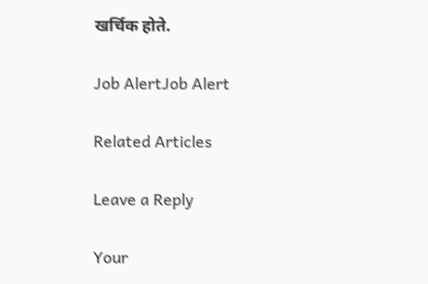खर्चिक होते.

Job AlertJob Alert

Related Articles

Leave a Reply

Your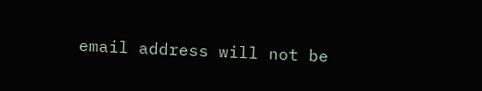email address will not be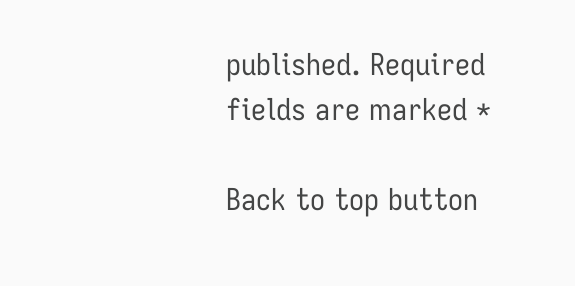published. Required fields are marked *

Back to top button